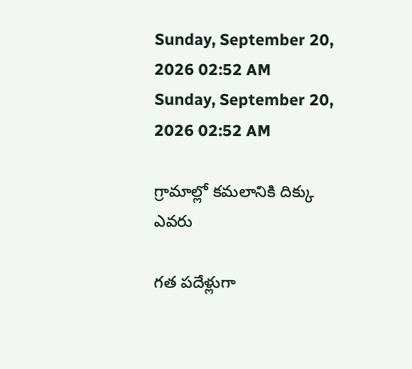Sunday, September 20, 2026 02:52 AM
Sunday, September 20, 2026 02:52 AM

గ్రామాల్లో కమలానికి దిక్కు ఎవరు

గత పదేళ్లుగా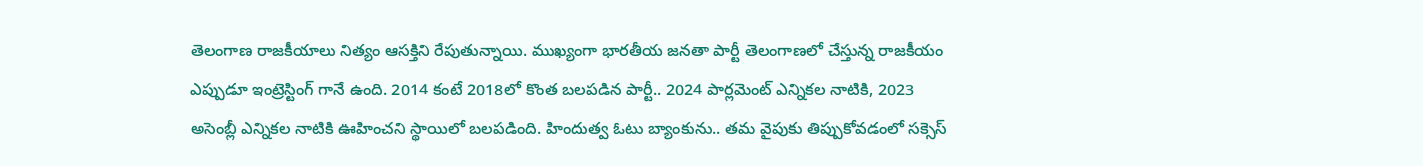తెలంగాణ రాజకీయాలు నిత్యం ఆసక్తిని రేపుతున్నాయి. ముఖ్యంగా భారతీయ జనతా పార్టీ తెలంగాణలో చేస్తున్న రాజకీయం ఎప్పుడూ ఇంట్రెస్టింగ్ గానే ఉంది. 2014 కంటే 2018లో కొంత బలపడిన పార్టీ.. 2024 పార్లమెంట్ ఎన్నికల నాటికి, 2023 అసెంబ్లీ ఎన్నికల నాటికి ఊహించని స్థాయిలో బలపడింది. హిందుత్వ ఓటు బ్యాంకును.. తమ వైపుకు తిప్పుకోవడంలో సక్సెస్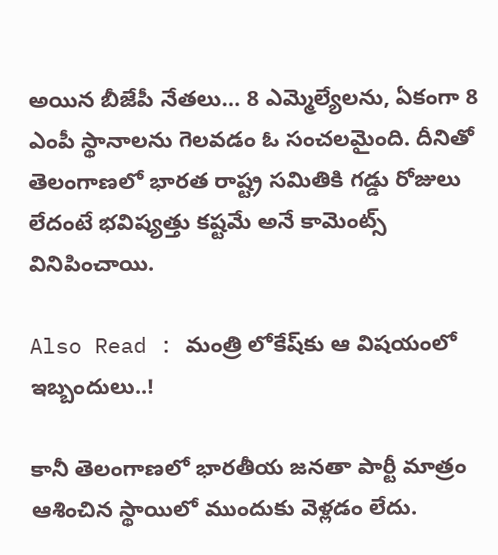అయిన బీజేపీ నేతలు… 8 ఎమ్మెల్యేలను, ఏకంగా 8 ఎంపీ స్థానాలను గెలవడం ఓ సంచలమైంది. దీనితో తెలంగాణలో భారత రాష్ట్ర సమితికి గడ్డు రోజులు లేదంటే భవిష్యత్తు కష్టమే అనే కామెంట్స్ వినిపించాయి.

Also Read : మంత్రి లోకేష్‌కు ఆ విషయంలో ఇబ్బందులు..!

కానీ తెలంగాణలో భారతీయ జనతా పార్టీ మాత్రం ఆశించిన స్థాయిలో ముందుకు వెళ్లడం లేదు.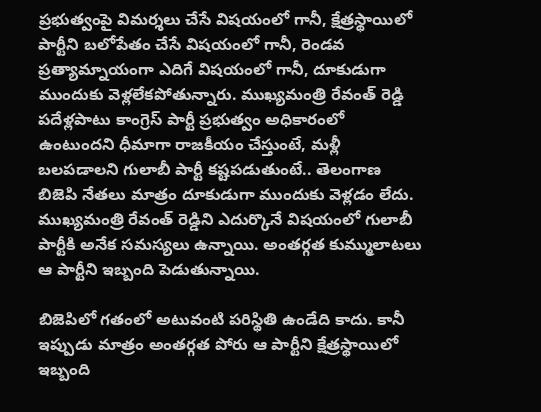ప్రభుత్వంపై విమర్శలు చేసే విషయంలో గానీ, క్షేత్రస్థాయిలో పార్టీని బలోపేతం చేసే విషయంలో గానీ, రెండవ ప్రత్యామ్నాయంగా ఎదిగే విషయంలో గానీ, దూకుడుగా ముందుకు వెళ్లలేకపోతున్నారు. ముఖ్యమంత్రి రేవంత్ రెడ్డి పదేళ్లపాటు కాంగ్రెస్ పార్టీ ప్రభుత్వం అధికారంలో ఉంటుందని ధీమాగా రాజకీయం చేస్తుంటే, మళ్లీ బలపడాలని గులాబీ పార్టీ కష్టపడుతుంటే.. తెలంగాణ బిజెపి నేతలు మాత్రం దూకుడుగా ముందుకు వెళ్లడం లేదు. ముఖ్యమంత్రి రేవంత్ రెడ్డిని ఎదుర్కొనే విషయంలో గులాబీ పార్టీకి అనేక సమస్యలు ఉన్నాయి. అంతర్గత కుమ్ములాటలు ఆ పార్టీని ఇబ్బంది పెడుతున్నాయి.

బిజెపిలో గతంలో అటువంటి పరిస్థితి ఉండేది కాదు. కానీ ఇప్పుడు మాత్రం అంతర్గత పోరు ఆ పార్టీని క్షేత్రస్థాయిలో ఇబ్బంది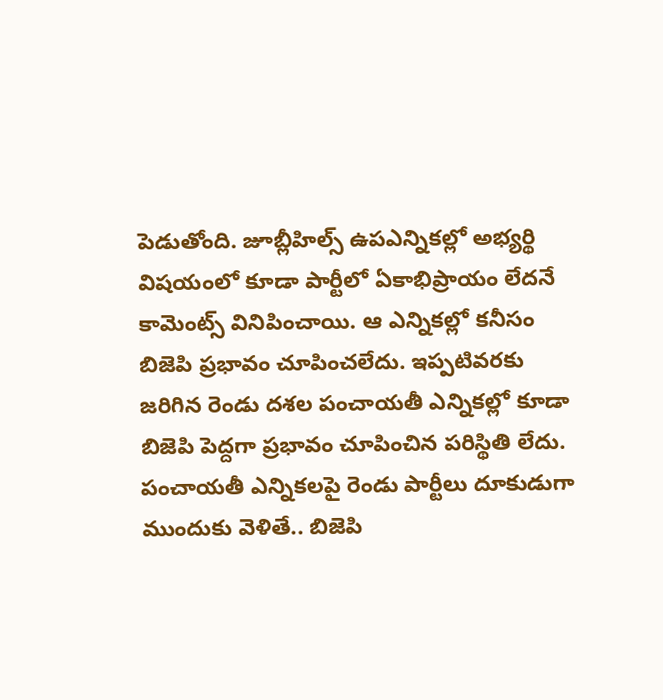పెడుతోంది. జూబ్లీహిల్స్ ఉపఎన్నికల్లో అభ్యర్థి విషయంలో కూడా పార్టీలో ఏకాభిప్రాయం లేదనే కామెంట్స్ వినిపించాయి. ఆ ఎన్నికల్లో కనీసం బిజెపి ప్రభావం చూపించలేదు. ఇప్పటివరకు జరిగిన రెండు దశల పంచాయతీ ఎన్నికల్లో కూడా బిజెపి పెద్దగా ప్రభావం చూపించిన పరిస్థితి లేదు. పంచాయతీ ఎన్నికలపై రెండు పార్టీలు దూకుడుగా ముందుకు వెళితే.. బిజెపి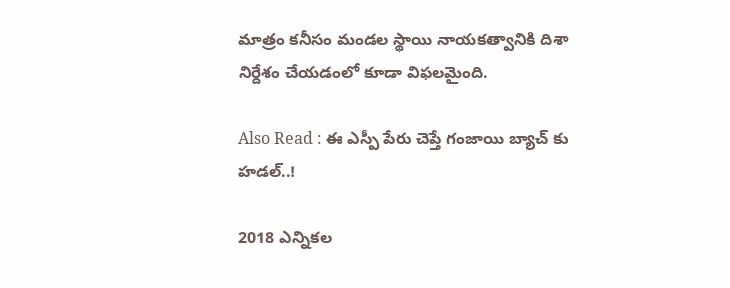మాత్రం కనీసం మండల స్థాయి నాయకత్వానికి దిశా నిర్దేశం చేయడంలో కూడా విఫలమైంది.

Also Read : ఈ ఎస్పీ పేరు చెప్తే గంజాయి బ్యాచ్ కు హడల్..!

2018 ఎన్నికల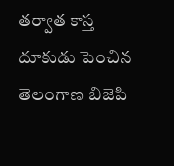తర్వాత కాస్త దూకుడు పెంచిన తెలంగాణ బిజెపి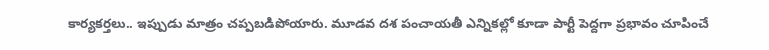కార్యకర్తలు.. ఇప్పుడు మాత్రం చప్పబడిపోయారు. మూడవ దశ పంచాయతీ ఎన్నికల్లో కూడా పార్టీ పెద్దగా ప్రభావం చూపించే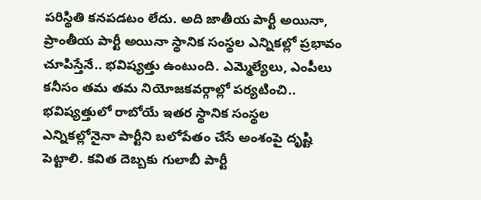పరిస్థితి కనపడటం లేదు. అది జాతీయ పార్టీ అయినా, ప్రాంతీయ పార్టీ అయినా స్థానిక సంస్థల ఎన్నికల్లో ప్రభావం చూపిస్తేనే.. భవిష్యత్తు ఉంటుంది. ఎమ్మెల్యేలు, ఎంపీలు కనీసం తమ తమ నియోజకవర్గాల్లో పర్యటించి.. భవిష్యత్తులో రాబోయే ఇతర స్థానిక సంస్థల ఎన్నికల్లోనైనా పార్టీని బలోపేతం చేసే అంశంపై దృష్టి పెట్టాలి. కవిత దెబ్బకు గులాబీ పార్టీ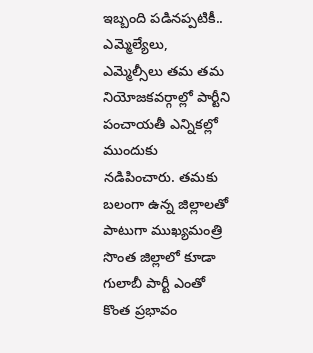ఇబ్బంది పడినప్పటికీ.. ఎమ్మెల్యేలు, ఎమ్మెల్సీలు తమ తమ నియోజకవర్గాల్లో పార్టీని పంచాయతీ ఎన్నికల్లో ముందుకు నడిపించారు. తమకు బలంగా ఉన్న జిల్లాలతో పాటుగా ముఖ్యమంత్రి సొంత జిల్లాలో కూడా గులాబీ పార్టీ ఎంతో కొంత ప్రభావం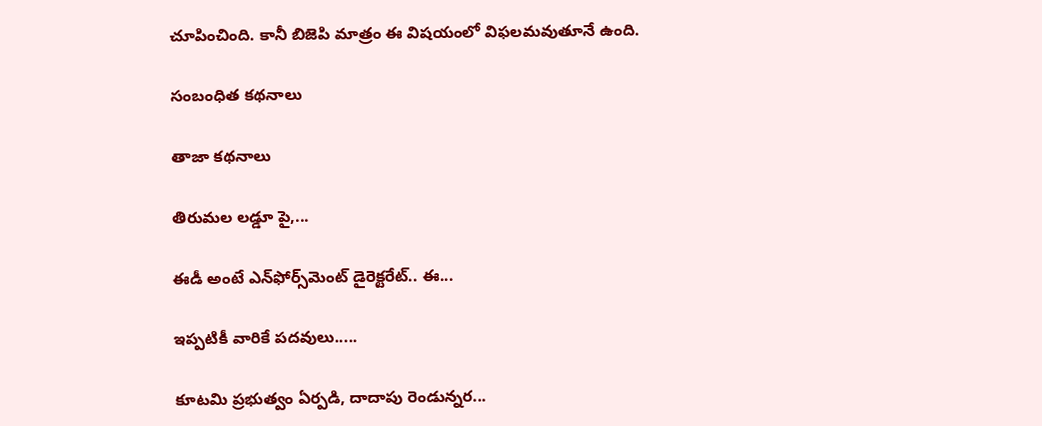చూపించింది. కానీ బిజెపి మాత్రం ఈ విషయంలో విఫలమవుతూనే ఉంది.

సంబంధిత కథనాలు

తాజా కథనాలు

తిరుమల లడ్డూ పై,...

ఈడీ అంటే ఎన్‌ఫోర్స్‌మెంట్‌ డైరెక్టరేట్‌.. ఈ...

ఇప్పటికీ వారికే పదవులు.....

కూటమి ప్రభుత్వం ఏర్పడి, దాదాపు రెండున్నర...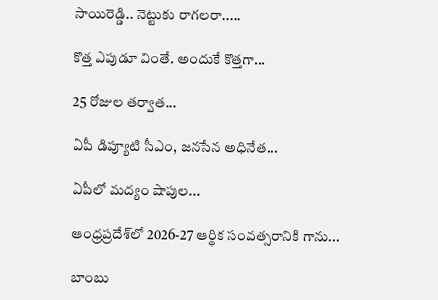సాయిరెడ్డి.. నెట్టుకు రాగలరా.....

కొత్త ఎపుడూ వింతే. అందుకే కొత్తగా...

25 రోజుల తర్వాత...

ఏపీ డిప్యూటి సీఎం, జనసేన అధినేత...

ఏపీలో మద్యం షాపుల...

ఆంధ్రప్రదేశ్‌లో 2026-27 ఆర్థిక సంవత్సరానికి గాను...

బాంబు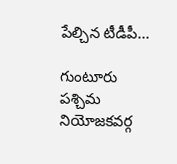పేల్చిన టీడీపీ...

గుంటూరు పశ్చిమ నియోజకవర్గ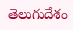తెలుగుదేశం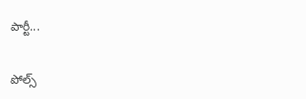పార్టీ...

పోల్స్